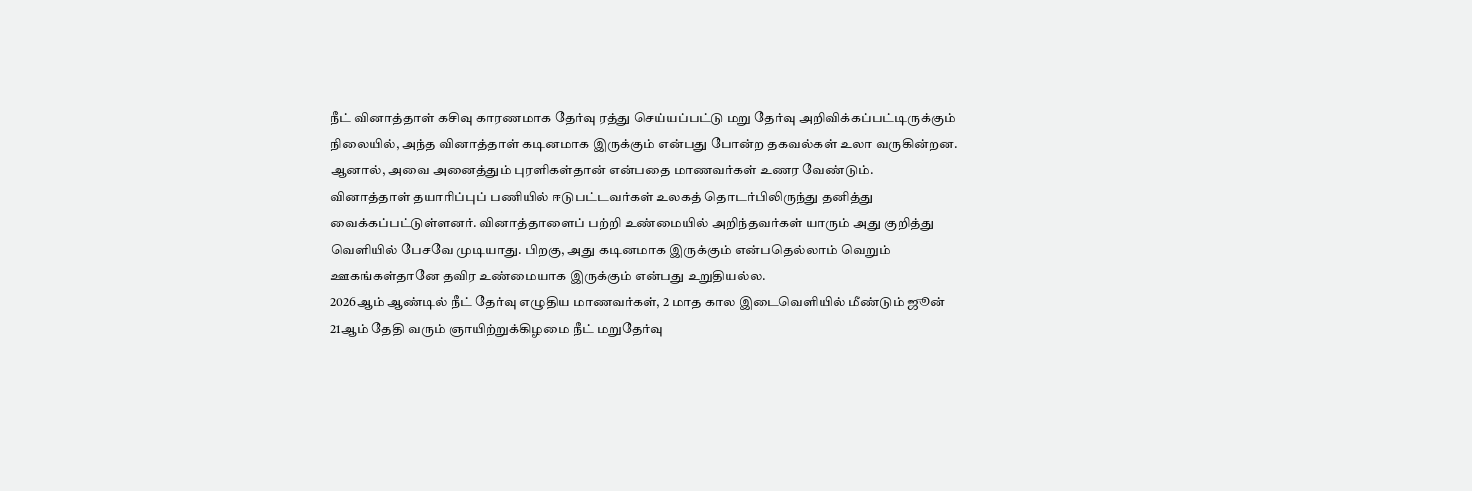நீட் வினாத்தாள் கசிவு காரணமாக தேர்வு ரத்து செய்யப்பட்டு மறு தேர்வு அறிவிக்கப்பட்டிருக்கும் நிலையில், அந்த வினாத்தாள் கடினமாக இருக்கும் என்பது போன்ற தகவல்கள் உலா வருகின்றன. ஆனால், அவை அனைத்தும் புரளிகள்தான் என்பதை மாணவர்கள் உணர வேண்டும்.
வினாத்தாள் தயாரிப்புப் பணியில் ஈடுபட்டவர்கள் உலகத் தொடர்பிலிருந்து தனித்து வைக்கப்பட்டுள்ளனர். வினாத்தாளைப் பற்றி உண்மையில் அறிந்தவர்கள் யாரும் அது குறித்து வெளியில் பேசவே முடியாது. பிறகு, அது கடினமாக இருக்கும் என்பதெல்லாம் வெறும் ஊகங்கள்தானே தவிர உண்மையாக இருக்கும் என்பது உறுதியல்ல.
2026ஆம் ஆண்டில் நீட் தேர்வு எழுதிய மாணவர்கள், 2 மாத கால இடைவெளியில் மீண்டும் ஜூன் 21ஆம் தேதி வரும் ஞாயிற்றுக்கிழமை நீட் மறுதேர்வு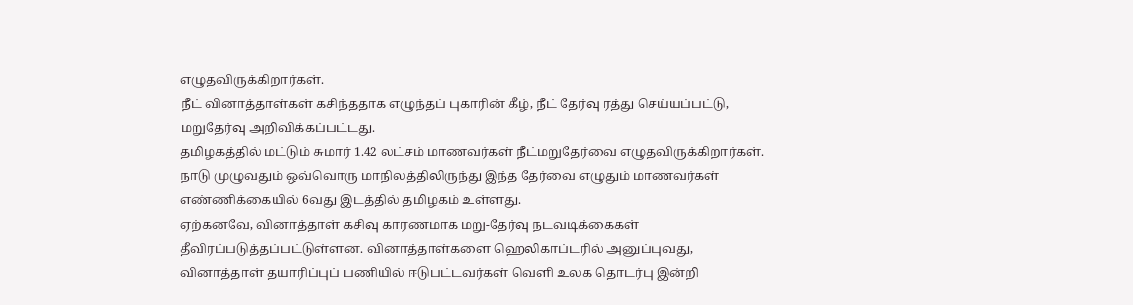எழுதவிருக்கிறார்கள்.
நீட் வினாத்தாள்கள் கசிந்ததாக எழுந்தப் புகாரின் கீழ், நீட் தேர்வு ரத்து செய்யப்பட்டு, மறுதேர்வு அறிவிக்கப்பட்டது.
தமிழகத்தில் மட்டும் சுமார் 1.42 லட்சம் மாணவர்கள் நீட்மறுதேர்வை எழுதவிருக்கிறார்கள். நாடு முழுவதும் ஒவ்வொரு மாநிலத்திலிருந்து இந்த தேர்வை எழுதும் மாணவர்கள் எண்ணிக்கையில் 6வது இடத்தில் தமிழகம் உள்ளது.
ஏற்கனவே, வினாத்தாள் கசிவு காரணமாக மறு-தேர்வு நடவடிக்கைகள் தீவிரப்படுத்தப்பட்டுள்ளன. வினாத்தாள்களை ஹெலிகாப்டரில் அனுப்புவது, வினாத்தாள் தயாரிப்புப் பணியில் ஈடுபட்டவர்கள் வெளி உலக தொடர்பு இன்றி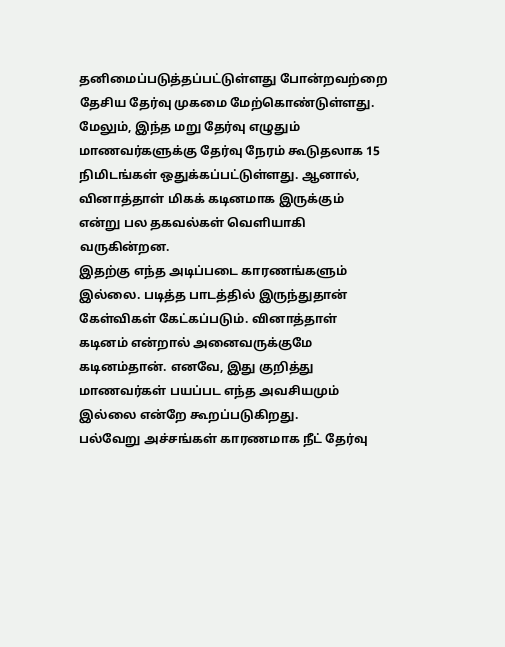தனிமைப்படுத்தப்பட்டுள்ளது போன்றவற்றை தேசிய தேர்வு முகமை மேற்கொண்டுள்ளது.
மேலும், இந்த மறு தேர்வு எழுதும் மாணவர்களுக்கு தேர்வு நேரம் கூடுதலாக 15 நிமிடங்கள் ஒதுக்கப்பட்டுள்ளது. ஆனால், வினாத்தாள் மிகக் கடினமாக இருக்கும் என்று பல தகவல்கள் வெளியாகி வருகின்றன.
இதற்கு எந்த அடிப்படை காரணங்களும் இல்லை. படித்த பாடத்தில் இருந்துதான் கேள்விகள் கேட்கப்படும். வினாத்தாள் கடினம் என்றால் அனைவருக்குமே கடினம்தான். எனவே, இது குறித்து மாணவர்கள் பயப்பட எந்த அவசியமும் இல்லை என்றே கூறப்படுகிறது.
பல்வேறு அச்சங்கள் காரணமாக நீட் தேர்வு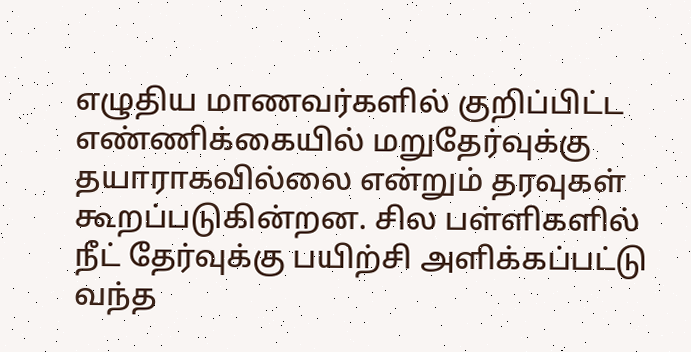எழுதிய மாணவர்களில் குறிப்பிட்ட எண்ணிக்கையில் மறுதேர்வுக்கு தயாராகவில்லை என்றும் தரவுகள் கூறப்படுகின்றன. சில பள்ளிகளில் நீட் தேர்வுக்கு பயிற்சி அளிக்கப்பட்டு வந்த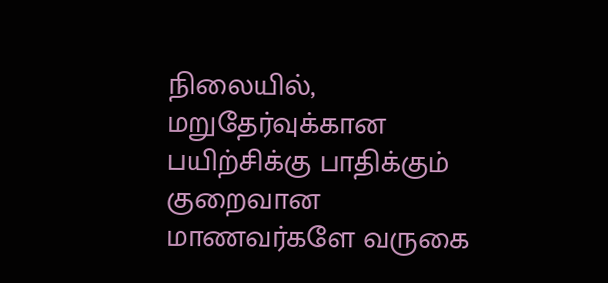நிலையில், மறுதேர்வுக்கான பயிற்சிக்கு பாதிக்கும் குறைவான மாணவர்களே வருகை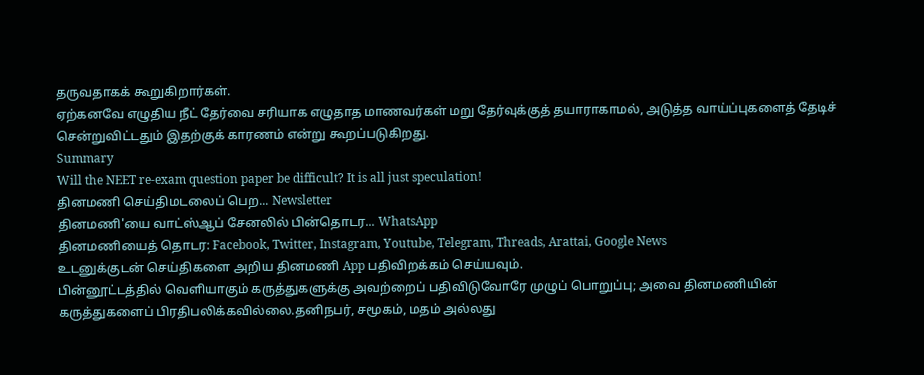தருவதாகக் கூறுகிறார்கள்.
ஏற்கனவே எழுதிய நீட் தேர்வை சரியாக எழுதாத மாணவர்கள் மறு தேர்வுக்குத் தயாராகாமல், அடுத்த வாய்ப்புகளைத் தேடிச் சென்றுவிட்டதும் இதற்குக் காரணம் என்று கூறப்படுகிறது.
Summary
Will the NEET re-exam question paper be difficult? It is all just speculation!
தினமணி செய்திமடலைப் பெற... Newsletter
தினமணி'யை வாட்ஸ்ஆப் சேனலில் பின்தொடர... WhatsApp
தினமணியைத் தொடர: Facebook, Twitter, Instagram, Youtube, Telegram, Threads, Arattai, Google News
உடனுக்குடன் செய்திகளை அறிய தினமணி App பதிவிறக்கம் செய்யவும்.
பின்னூட்டத்தில் வெளியாகும் கருத்துகளுக்கு அவற்றைப் பதிவிடுவோரே முழுப் பொறுப்பு; அவை தினமணியின் கருத்துகளைப் பிரதிபலிக்கவில்லை.தனிநபர், சமூகம், மதம் அல்லது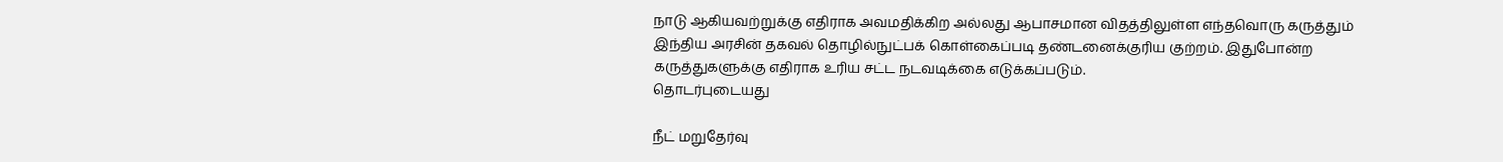நாடு ஆகியவற்றுக்கு எதிராக அவமதிக்கிற அல்லது ஆபாசமான விதத்திலுள்ள எந்தவொரு கருத்தும் இந்திய அரசின் தகவல் தொழில்நுட்பக் கொள்கைப்படி தண்டனைக்குரிய குற்றம். இதுபோன்ற கருத்துகளுக்கு எதிராக உரிய சட்ட நடவடிக்கை எடுக்கப்படும்.
தொடர்புடையது

நீட் மறுதேர்வு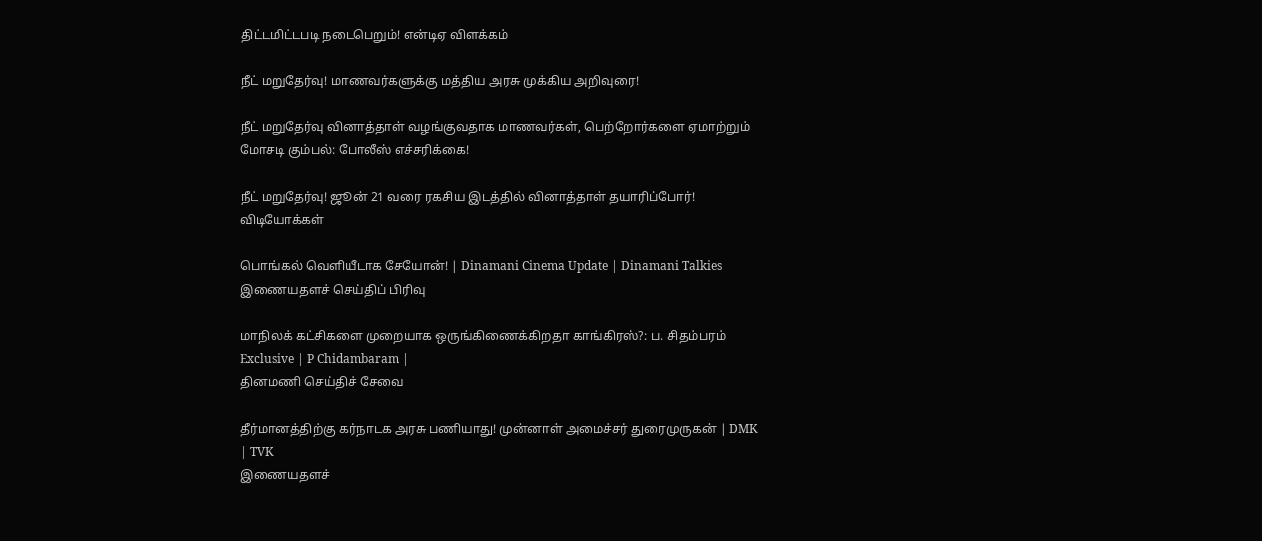திட்டமிட்டபடி நடைபெறும்! என்டிஏ விளக்கம்

நீட் மறுதேர்வு! மாணவர்களுக்கு மத்திய அரசு முக்கிய அறிவுரை!

நீட் மறுதேர்வு வினாத்தாள் வழங்குவதாக மாணவர்கள், பெற்றோர்களை ஏமாற்றும் மோசடி கும்பல்: போலீஸ் எச்சரிக்கை!

நீட் மறுதேர்வு! ஜூன் 21 வரை ரகசிய இடத்தில் வினாத்தாள் தயாரிப்போர்!
விடியோக்கள்

பொங்கல் வெளியீடாக சேயோன்! | Dinamani Cinema Update | Dinamani Talkies
இணையதளச் செய்திப் பிரிவு

மாநிலக் கட்சிகளை முறையாக ஒருங்கிணைக்கிறதா காங்கிரஸ்?: ப. சிதம்பரம் Exclusive | P Chidambaram |
தினமணி செய்திச் சேவை

தீர்மானத்திற்கு கர்நாடக அரசு பணியாது! முன்னாள் அமைச்சர் துரைமுருகன் | DMK | TVK
இணையதளச்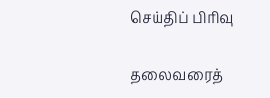செய்திப் பிரிவு

தலைவரைத்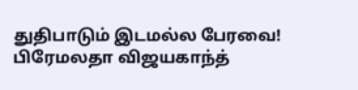துதிபாடும் இடமல்ல பேரவை! பிரேமலதா விஜயகாந்த்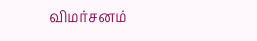விமர்சனம்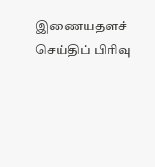இணையதளச் செய்திப் பிரிவு